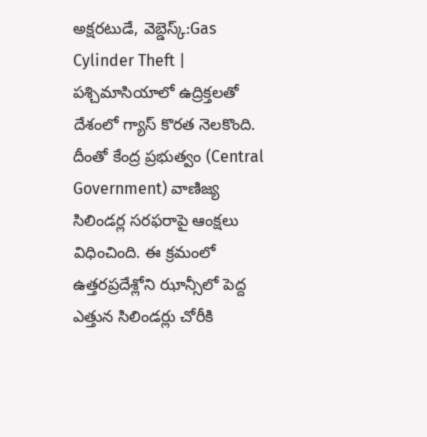అక్షరటుడే, వెబ్డెస్క్:Gas Cylinder Theft | పశ్చిమాసియాలో ఉద్రిక్తలతో దేశంలో గ్యాస్ కొరత నెలకొంది. దీంతో కేంద్ర ప్రభుత్వం (Central Government) వాణిజ్య సిలిండర్ల సరఫరాపై ఆంక్షలు విధించింది. ఈ క్రమంలో ఉత్తరప్రదేశ్లోని ఝాన్సీలో పెద్ద ఎత్తున సిలిండర్లు చోరీకి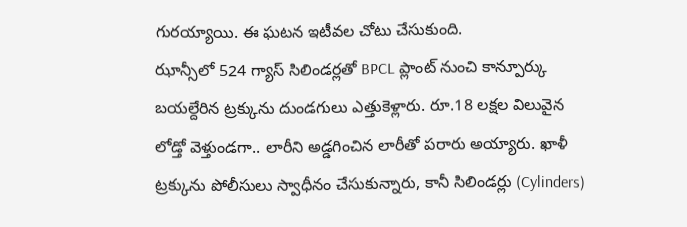గురయ్యాయి. ఈ ఘటన ఇటీవల చోటు చేసుకుంది.
ఝాన్సీలో 524 గ్యాస్ సిలిండర్లతో BPCL ప్లాంట్ నుంచి కాన్పూర్కు బయల్దేరిన ట్రక్కును దుండగులు ఎత్తుకెళ్లారు. రూ.18 లక్షల విలువైన లోడ్తో వెళ్తుండగా.. లారీని అడ్డగించిన లారీతో పరారు అయ్యారు. ఖాళీ ట్రక్కును పోలీసులు స్వాధీనం చేసుకున్నారు, కానీ సిలిండర్లు (Cylinders)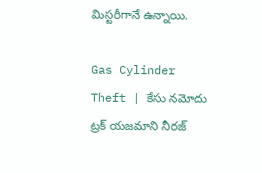మిస్టరీగానే ఉన్నాయి.

Gas Cylinder Theft | కేసు నమోదు
ట్రక్ యజమాని నీరజ్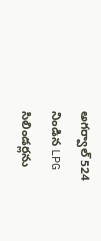అగర్వాల్ 524 నిండిన LPG సిలిండర్లను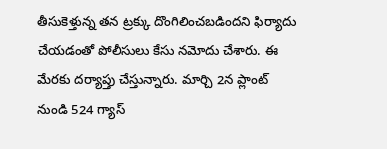తీసుకెళ్తున్న తన ట్రక్కు దొంగిలించబడిందని ఫిర్యాదు చేయడంతో పోలీసులు కేసు నమోదు చేశారు. ఈ మేరకు దర్యాప్తు చేస్తున్నారు. మార్చి 2న ప్లాంట్ నుండి 524 గ్యాస్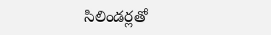సిలిండర్లతో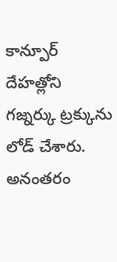కాన్పూర్ దేహత్లోని గజ్నర్కు ట్రక్కును లోడ్ చేశారు. అనంతరం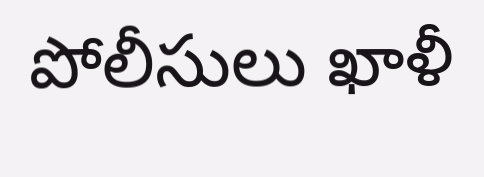పోలీసులు ఖాళీ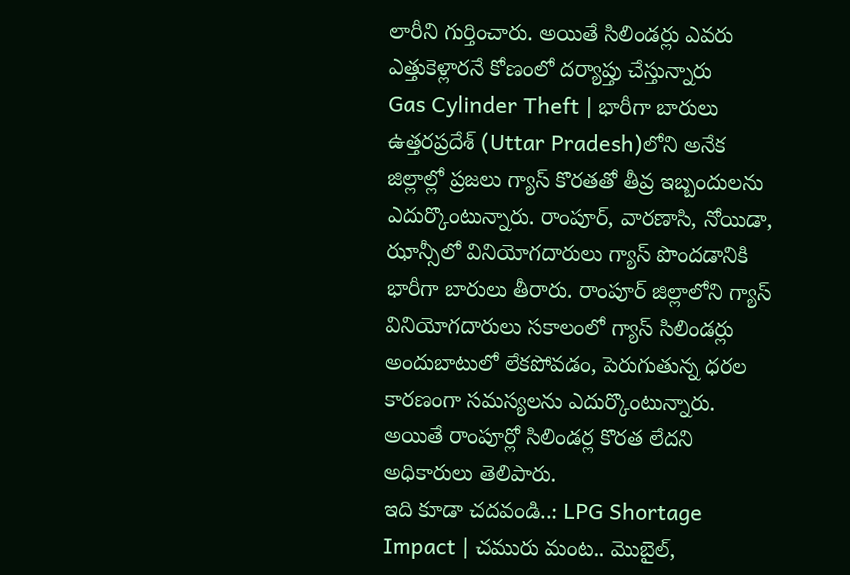లారీని గుర్తించారు. అయితే సిలిండర్లు ఎవరు ఎత్తుకెళ్లారనే కోణంలో దర్యాప్తు చేస్తున్నారు
Gas Cylinder Theft | భారీగా బారులు
ఉత్తరప్రదేశ్ (Uttar Pradesh)లోని అనేక జిల్లాల్లో ప్రజలు గ్యాస్ కొరతతో తీవ్ర ఇబ్బందులను ఎదుర్కొంటున్నారు. రాంపూర్, వారణాసి, నోయిడా, ఝాన్సీలో వినియోగదారులు గ్యాస్ పొందడానికి భారీగా బారులు తీరారు. రాంపూర్ జిల్లాలోని గ్యాస్ వినియోగదారులు సకాలంలో గ్యాస్ సిలిండర్లు అందుబాటులో లేకపోవడం, పెరుగుతున్న ధరల కారణంగా సమస్యలను ఎదుర్కొంటున్నారు. అయితే రాంపూర్లో సిలిండర్ల కొరత లేదని అధికారులు తెలిపారు.
ఇది కూడా చదవండి..: LPG Shortage Impact | చమురు మంట.. మొబైల్,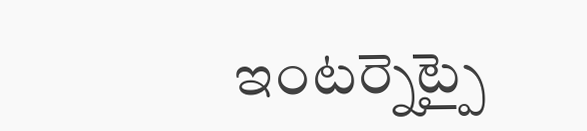ఇంటర్నెట్పై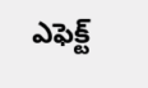ఎఫెక్ట్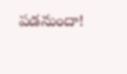పడనుందా!